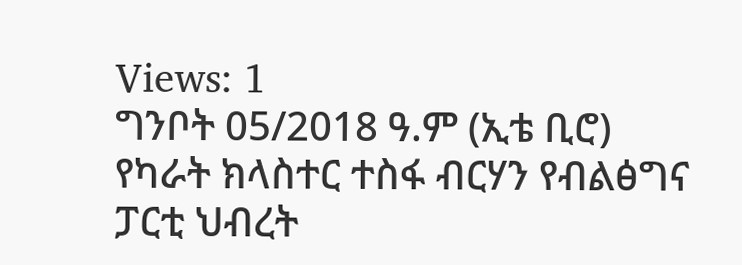Views: 1
ግንቦት 05/2018 ዓ.ም (ኢቴ ቢሮ)
የካራት ክላስተር ተስፋ ብርሃን የብልፅግና ፓርቲ ህብረት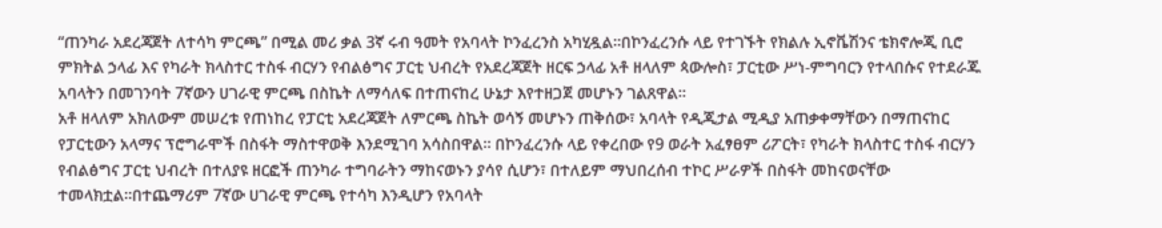“ጠንካራ አደረጃጀት ለተሳካ ምርጫ” በሚል መሪ ቃል 3ኛ ሩብ ዓመት የአባላት ኮንፈረንስ አካሂዷል።በኮንፈረንሱ ላይ የተገኙት የክልሉ ኢኖቬሽንና ቴክኖሎጂ ቢሮ ምክትል ኃላፊ እና የካራት ክላስተር ተስፋ ብርሃን የብልፅግና ፓርቲ ህብረት የአደረጃጀት ዘርፍ ኃላፊ አቶ ዘላለም ጳውሎስ፣ ፓርቲው ሥነ-ምግባርን የተላበሱና የተደራጁ አባላትን በመገንባት 7ኛውን ሀገራዊ ምርጫ በስኬት ለማሳለፍ በተጠናከረ ሁኔታ እየተዘጋጀ መሆኑን ገልጸዋል።
አቶ ዘላለም አክለውም መሠረቱ የጠነከረ የፓርቲ አደረጃጀት ለምርጫ ስኬት ወሳኝ መሆኑን ጠቅሰው፣ አባላት የዲጂታል ሚዲያ አጠቃቀማቸውን በማጠናከር የፓርቲውን አላማና ፕሮግራሞች በስፋት ማስተዋወቅ እንደሚገባ አሳስበዋል። በኮንፈረንሱ ላይ የቀረበው የ9 ወራት አፈፃፀም ሪፖርት፣ የካራት ክላስተር ተስፋ ብርሃን የብልፅግና ፓርቲ ህብረት በተለያዩ ዘርፎች ጠንካራ ተግባራትን ማከናወኑን ያሳየ ሲሆን፣ በተለይም ማህበረሰብ ተኮር ሥራዎች በስፋት መከናወናቸው ተመላክቷል።በተጨማሪም 7ኛው ሀገራዊ ምርጫ የተሳካ እንዲሆን የአባላት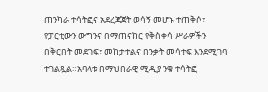ጠንካራ ተሳትፎና አደረጃጀት ወሳኝ መሆኑ ተጠቅሶ፣ የፓርቲውን ውግንና በማጠናከር የቅስቀሳ ሥራዎችን በቅርበት መደገፍ፣ መከታተልና በንቃት መሳተፍ እንደሚገባ ተገልጿል።አባላቱ በማህበራዊ ሚዲያ ንቁ ተሳትፎ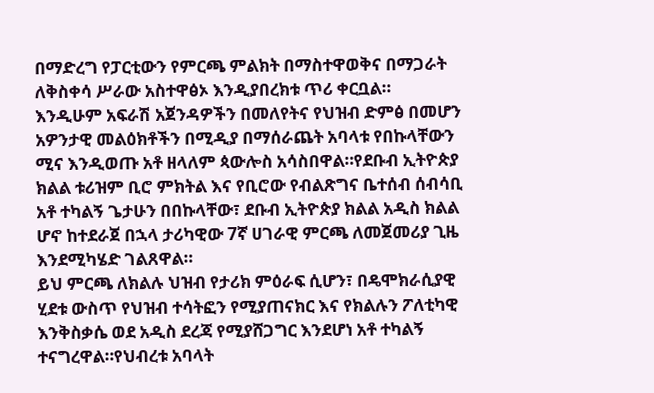በማድረግ የፓርቲውን የምርጫ ምልክት በማስተዋወቅና በማጋራት ለቅስቀሳ ሥራው አስተዋፅኦ እንዲያበረክቱ ጥሪ ቀርቧል።
እንዲሁም አፍራሽ አጀንዳዎችን በመለየትና የህዝብ ድምፅ በመሆን አዎንታዊ መልዕክቶችን በሚዲያ በማሰራጨት አባላቱ የበኩላቸውን ሚና እንዲወጡ አቶ ዘላለም ጳውሎስ አሳስበዋል።የደቡብ ኢትዮጵያ ክልል ቱሪዝም ቢሮ ምክትል እና የቢሮው የብልጽግና ቤተሰብ ሰብሳቢ አቶ ተካልኝ ጌታሁን በበኩላቸው፣ ደቡብ ኢትዮጵያ ክልል አዲስ ክልል ሆኖ ከተደራጀ በኋላ ታሪካዊው 7ኛ ሀገራዊ ምርጫ ለመጀመሪያ ጊዜ እንደሚካሄድ ገልጸዋል።
ይህ ምርጫ ለክልሉ ህዝብ የታሪክ ምዕራፍ ሲሆን፣ በዴሞክራሲያዊ ሂደቱ ውስጥ የህዝብ ተሳትፎን የሚያጠናክር እና የክልሉን ፖለቲካዊ እንቅስቃሴ ወደ አዲስ ደረጃ የሚያሸጋግር እንደሆነ አቶ ተካልኝ ተናግረዋል።የህብረቱ አባላት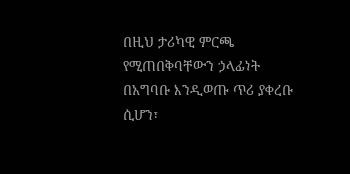በዚህ ታሪካዊ ምርጫ የሚጠበቅባቸውን ኃላፊነት በአግባቡ እንዲወጡ ጥሪ ያቀረቡ ሲሆን፣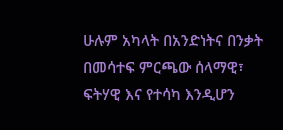ሁሉም አካላት በአንድነትና በንቃት በመሳተፍ ምርጫው ሰላማዊ፣ ፍትሃዊ እና የተሳካ እንዲሆን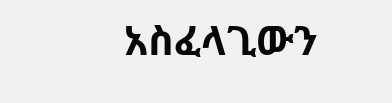አስፈላጊውን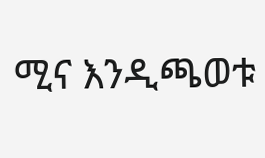ሚና እንዲጫወቱ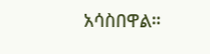አሳስበዋል።